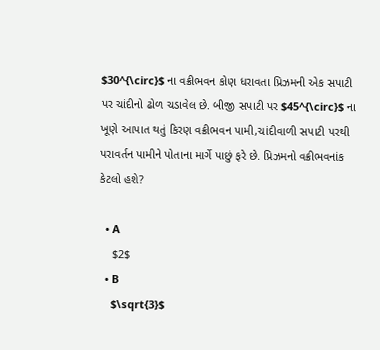$30^{\circ}$ ના વક્રીભવન કોણ ધરાવતા પ્રિઝમની એક સપાટી પર ચાંદીનો ઢોળ ચડાવેલ છે. બીજી સપાટી પર $45^{\circ}$ ના ખૂણે આપાત થતું કિરણ વક્રીભવન પામી,ચાંદીવાળી સપાટી પરથી પરાવર્તન પામીને પોતાના માર્ગે પાછું ફરે છે. પ્રિઝમનો વક્રીભવનાંક કેટલો હશે?

  • A
    $2$
  • B
    $\sqrt{3}$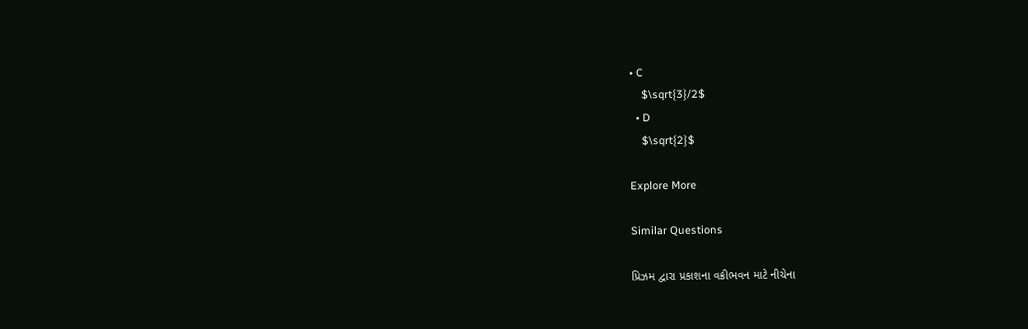• C
    $\sqrt{3}/2$
  • D
    $\sqrt{2}$

Explore More

Similar Questions

પ્રિઝમ દ્વારા પ્રકાશના વક્રીભવન માટે નીચેના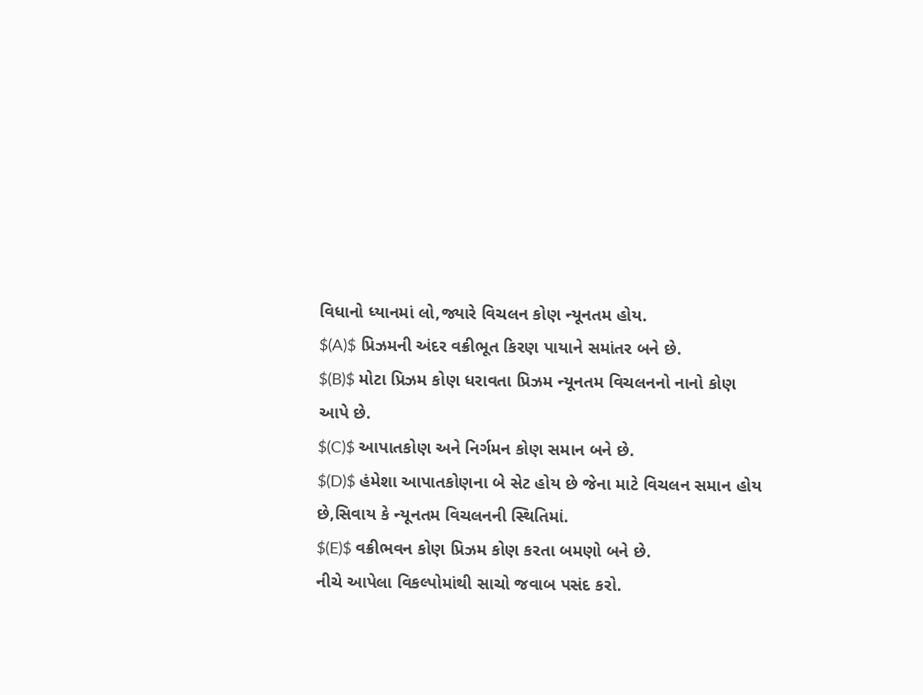વિધાનો ધ્યાનમાં લો,જ્યારે વિચલન કોણ ન્યૂનતમ હોય.
$(A)$ પ્રિઝમની અંદર વક્રીભૂત કિરણ પાયાને સમાંતર બને છે.
$(B)$ મોટા પ્રિઝમ કોણ ધરાવતા પ્રિઝમ ન્યૂનતમ વિચલનનો નાનો કોણ આપે છે.
$(C)$ આપાતકોણ અને નિર્ગમન કોણ સમાન બને છે.
$(D)$ હંમેશા આપાતકોણના બે સેટ હોય છે જેના માટે વિચલન સમાન હોય છે,સિવાય કે ન્યૂનતમ વિચલનની સ્થિતિમાં.
$(E)$ વક્રીભવન કોણ પ્રિઝમ કોણ કરતા બમણો બને છે.
નીચે આપેલા વિકલ્પોમાંથી સાચો જવાબ પસંદ કરો.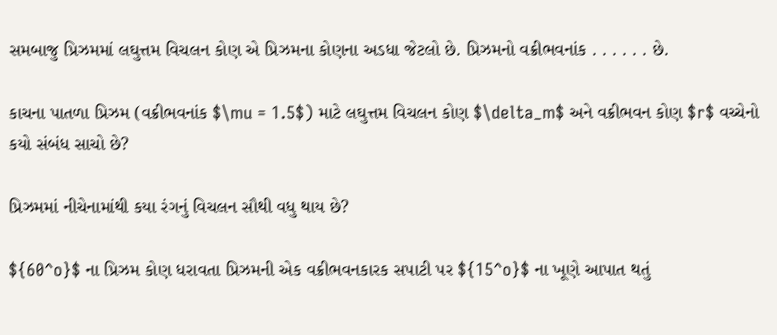સમબાજુ પ્રિઝમમાં લઘુત્તમ વિચલન કોણ એ પ્રિઝમના કોણના અડધા જેટલો છે. પ્રિઝમનો વક્રીભવનાંક . . . . . . છે.

કાચના પાતળા પ્રિઝમ (વક્રીભવનાંક $\mu = 1.5$) માટે લઘુત્તમ વિચલન કોણ $\delta_m$ અને વક્રીભવન કોણ $r$ વચ્ચેનો કયો સંબંધ સાચો છે?

પ્રિઝમમાં નીચેનામાંથી કયા રંગનું વિચલન સૌથી વધુ થાય છે?

${60^o}$ ના પ્રિઝમ કોણ ધરાવતા પ્રિઝમની એક વક્રીભવનકારક સપાટી પર ${15^o}$ ના ખૂણે આપાત થતું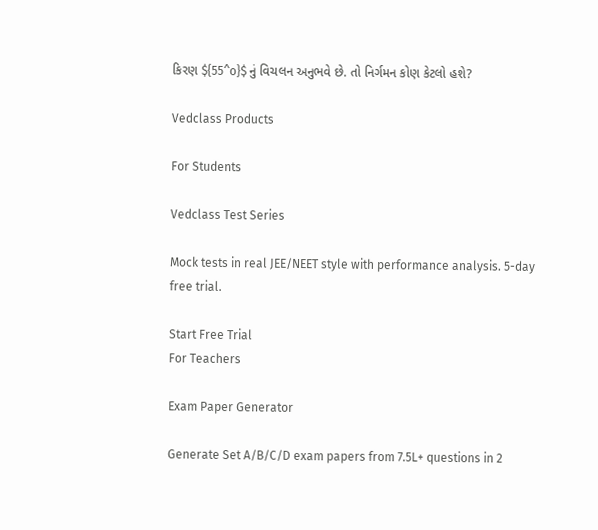કિરણ ${55^o}$ નું વિચલન અનુભવે છે. તો નિર્ગમન કોણ કેટલો હશે?

Vedclass Products

For Students

Vedclass Test Series

Mock tests in real JEE/NEET style with performance analysis. 5-day free trial.

Start Free Trial
For Teachers

Exam Paper Generator

Generate Set A/B/C/D exam papers from 7.5L+ questions in 2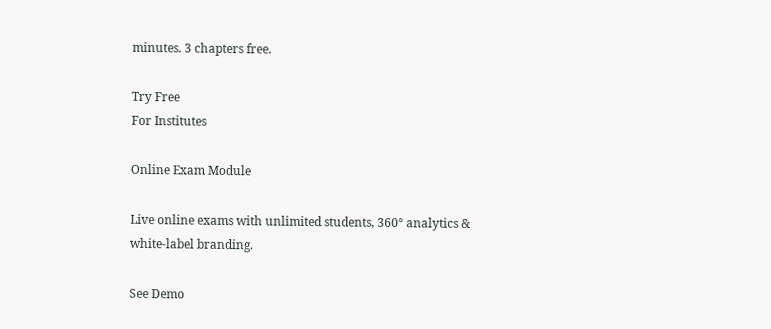minutes. 3 chapters free.

Try Free
For Institutes

Online Exam Module

Live online exams with unlimited students, 360° analytics & white-label branding.

See Demo